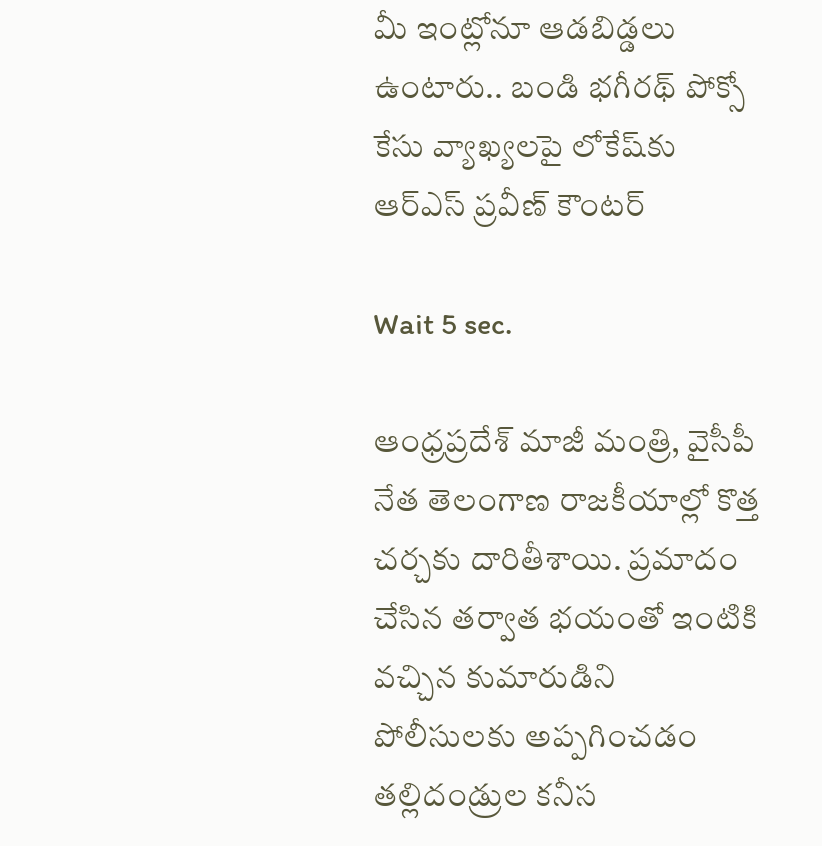మీ ఇంట్లోనూ ఆడబిడ్డలు ఉంటారు.. బండి భగీరథ్‌ పోక్సో కేసు వ్యాఖ్యలపై లోకేష్‌‌కు ఆర్ఎస్ ప్రవీణ్ కౌంటర్

Wait 5 sec.

ఆంధ్రప్రదేశ్ మాజీ మంత్రి, వైసీపీ నేత తెలంగాణ రాజకీయాల్లో కొత్త చర్చకు దారితీశాయి. ప్రమాదం చేసిన తర్వాత భయంతో ఇంటికి వచ్చిన కుమారుడిని పోలీసులకు అప్పగించడం తల్లిదండ్రుల కనీస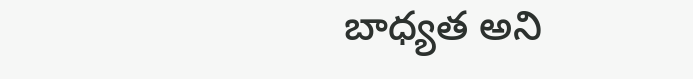బాధ్యత అని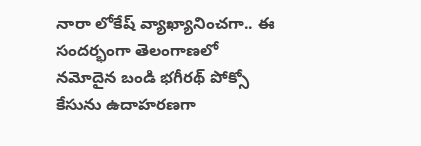నారా లోకేష్ వ్యాఖ్యానించగా.. ఈ సందర్భంగా తెలంగాణలో నమోదైన బండి భగీరథ్ పోక్సో కేసును ఉదాహరణగా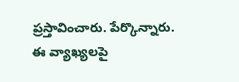ప్రస్తావించారు. పేర్కొన్నారు. ఈ వ్యాఖ్యలపై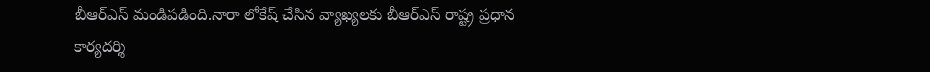బీఆర్ఎస్ మండిపడింది.నారా లోకేష్ చేసిన వ్యాఖ్యలకు బీఆర్ఎస్ రాష్ట్ర ప్రధాన కార్యదర్శి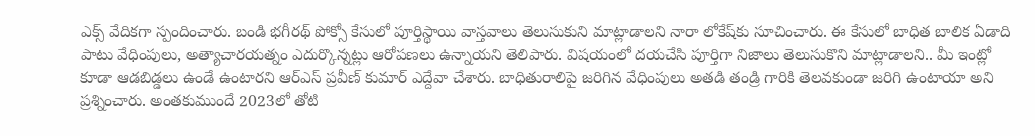ఎక్స్ వేదికగా స్పందించారు. బండి భగీరథ్ పోక్సో కేసులో పూర్తిస్థాయి వాస్తవాలు తెలుసుకుని మాట్లాడాలని నారా లోకేష్‌కు సూచించారు. ఈ కేసులో బాధిత బాలిక ఏడాది పాటు వేధింపులు, అత్యాచారయత్నం ఎదుర్కొన్నట్లు ఆరోపణలు ఉన్నాయని తెలిపారు. విషయంలో దయచేసి పూర్తిగా నిజాలు తెలుసుకొని మాట్లాడాలని.. మీ ఇంట్లో కూడా ఆడబిడ్డలు ఉండే ఉంటారని ఆర్ఎస్ ప్రవీణ్ కుమార్ ఎద్దేవా చేశారు. బాధితురాలిపై జరిగిన వేధింపులు అతడి తండ్రి గారికి తెలవకుండా జరిగి ఉంటాయా అని ప్రశ్నించారు. అంతకుముందే 2023లో తోటి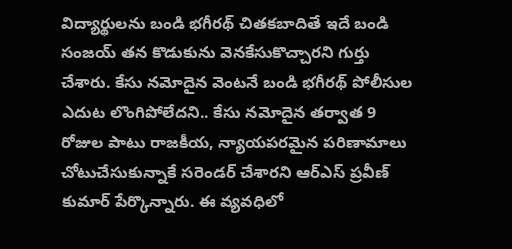విద్యార్థులను బండి భగీరథ్ చితకబాదితే ఇదే బండి సంజయ్ తన కొడుకును వెనకేసుకొచ్చారని గుర్తు చేశారు. కేసు నమోదైన వెంటనే బండి భగీరథ్ పోలీసుల ఎదుట లొంగిపోలేదని.. కేసు నమోదైన తర్వాత 9 రోజుల పాటు రాజకీయ, న్యాయపరమైన పరిణామాలు చోటుచేసుకున్నాకే సరెండర్ చేశారని ఆర్ఎస్ ప్రవీణ్ కుమార్ పేర్కొన్నారు. ఈ వ్యవధిలో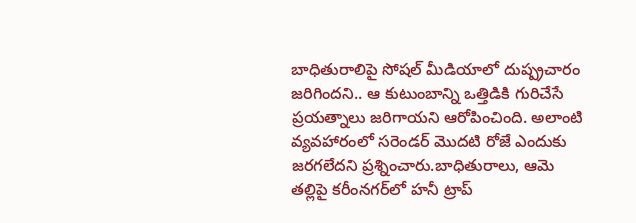బాధితురాలిపై సోషల్ మీడియాలో దుష్ప్రచారం జరిగిందని.. ఆ కుటుంబాన్ని ఒత్తిడికి గురిచేసే ప్రయత్నాలు జరిగాయని ఆరోపించింది. అలాంటి వ్యవహారంలో సరెండర్ మొదటి రోజే ఎందుకు జరగలేదని ప్రశ్నించారు.బాధితురాలు, ఆమె తల్లిపై కరీంనగర్‌లో హనీ ట్రాప్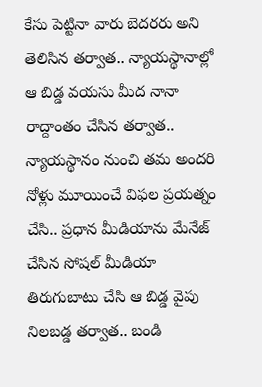కేసు పెట్టినా వారు బెదరరు అని తెలిసిన తర్వాత.. న్యాయస్థానాల్లో ఆ బిడ్డ వయసు మీద నానా రాద్దాంతం చేసిన తర్వాత.. న్యాయస్థానం నుంచి తమ అందరి నోళ్లు మూయించే విఫల ప్రయత్నం చేసి.. ప్రధాన మీడియాను మేనేజ్ చేసిన సోషల్ మీడియా తిరుగుబాటు చేసి ఆ బిడ్డ వైపు నిలబడ్డ తర్వాత.. బండి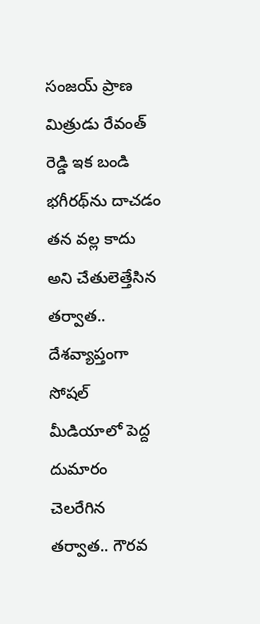సంజయ్ ప్రాణ మిత్రుడు రేవంత్ రెడ్డి ఇక బండి భగీరథ్‌ను దాచడం తన వల్ల కాదు అని చేతులెత్తేసిన తర్వాత.. దేశవ్యాప్తంగా సోషల్ మీడియాలో పెద్ద దుమారం చెలరేగిన తర్వాత.. గౌరవ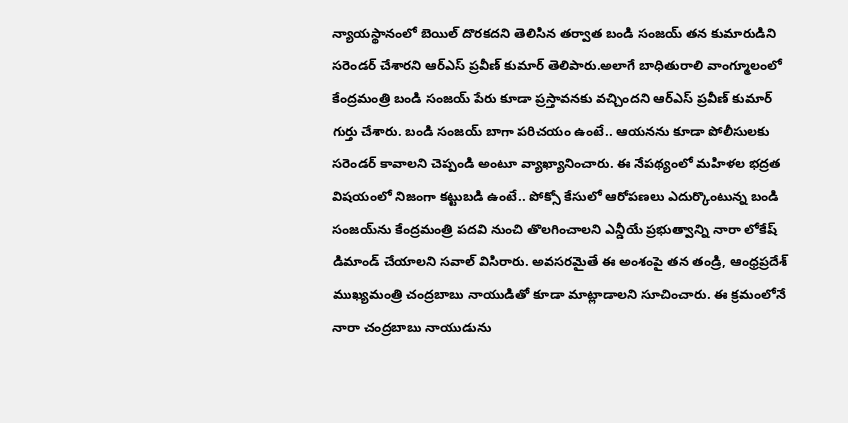న్యాయస్థానంలో బెయిల్ దొరకదని తెలిసిన తర్వాత బండి సంజయ్ తన కుమారుడిని సరెండర్ చేశారని ఆర్ఎస్ ప్రవీణ్ కుమార్ తెలిపారు.అలాగే బాధితురాలి వాంగ్మూలంలో కేంద్రమంత్రి బండి సంజయ్ పేరు కూడా ప్రస్తావనకు వచ్చిందని ఆర్ఎస్ ప్రవీణ్ కుమార్ గుర్తు చేశారు. బండి సంజయ్ బాగా పరిచయం ఉంటే.. ఆయనను కూడా పోలీసులకు సరెండర్ కావాలని చెప్పండి అంటూ వ్యాఖ్యానించారు. ఈ నేపథ్యంలో మహిళల భద్రత విషయంలో నిజంగా కట్టుబడి ఉంటే.. పోక్సో కేసులో ఆరోపణలు ఎదుర్కొంటున్న బండి సంజయ్‌ను కేంద్రమంత్రి పదవి నుంచి తొలగించాలని ఎన్డీయే ప్రభుత్వాన్ని నారా లోకేష్ డిమాండ్ చేయాలని సవాల్ విసిరారు. అవసరమైతే ఈ అంశంపై తన తండ్రి, ఆంధ్రప్రదేశ్ ముఖ్యమంత్రి చంద్రబాబు నాయుడితో కూడా మాట్లాడాలని సూచించారు. ఈ క్రమంలోనే నారా చంద్రబాబు నాయుడును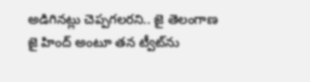అడిగినట్లు చెప్పగలరని.. జై తెలంగాణ జై హింద్ అంటూ తన ట్వీట్‌ను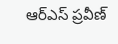ఆర్ఎస్ ప్రవీణ్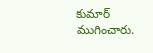కుమార్ ముగించారు.